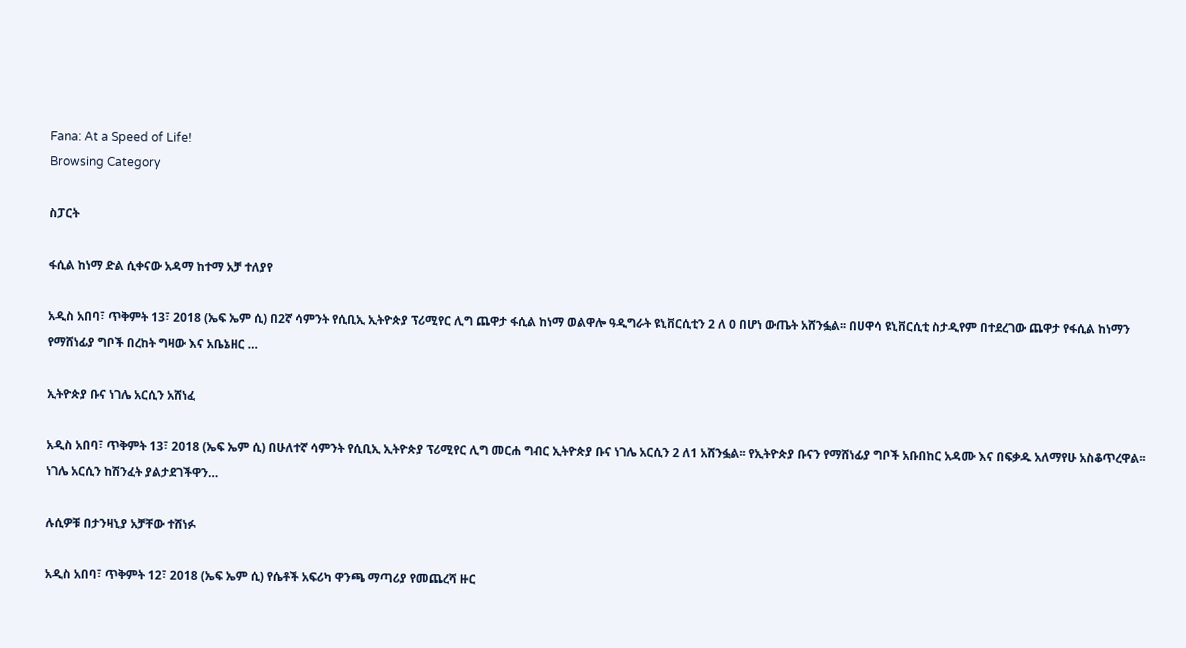Fana: At a Speed of Life!
Browsing Category

ስፓርት

ፋሲል ከነማ ድል ሲቀናው አዳማ ከተማ አቻ ተለያየ

አዲስ አበባ፣ ጥቅምት 13፣ 2018 (ኤፍ ኤም ሲ) በ2ኛ ሳምንት የሲቢኢ ኢትዮጵያ ፕሪሚየር ሊግ ጨዋታ ፋሲል ከነማ ወልዋሎ ዓዲግራት ዩኒቨርሲቲን 2 ለ 0 በሆነ ውጤት አሸንፏል፡፡ በሀዋሳ ዩኒቨርሲቲ ስታዲየም በተደረገው ጨዋታ የፋሲል ከነማን የማሸነፊያ ግቦች በረከት ግዛው እና አቤኔዘር …

ኢትዮጵያ ቡና ነገሌ አርሲን አሸነፈ

አዲስ አበባ፣ ጥቅምት 13፣ 2018 (ኤፍ ኤም ሲ) በሁለተኛ ሳምንት የሲቢኢ ኢትዮጵያ ፕሪሚየር ሊግ መርሐ ግብር ኢትዮጵያ ቡና ነገሌ አርሲን 2 ለ1 አሸንፏል፡፡ የኢትዮጵያ ቡናን የማሸነፊያ ግቦች አቡበከር አዳሙ እና በፍቃዱ አለማየሁ አስቆጥረዋል፡፡ ነገሌ አርሲን ከሽንፈት ያልታደገችዋን…

ሉሲዎቹ በታንዛኒያ አቻቸው ተሸነፉ

አዲስ አበባ፣ ጥቅምት 12፣ 2018 (ኤፍ ኤም ሲ) የሴቶች አፍሪካ ዋንጫ ማጣሪያ የመጨረሻ ዙር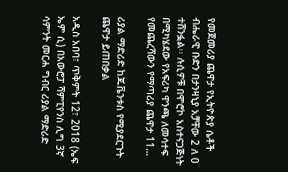የመጀመሪያ ጨዋታ የኢትዮጵያ ሴቶች ብሔራዊ ቡድን በታንዛኒያ አቻቸው 2 ለ 0 ተሸንፏል፡፡ ሉሲዎቹ በሞሮኮ አስተናጋጅነት በሚካሄደው የአፍሪካ ዋንጫ ለመሳተፍ የመጨረሻውን የማጣሪያ ጨዋታ 11…

ሪያል ማድሪድ ከጁቬንቱስ የሚያደርጉት ጨዋታ ይጠበቃል

አዲስ አበባ፣ ጥቅምት 12፣ 2018 (ኤፍ ኤም ሲ) በአውሮፓ ሻምፒየንስ ሊግ 3ኛ ሳምንት መርሐ ግብር ሪያል ማድሪድ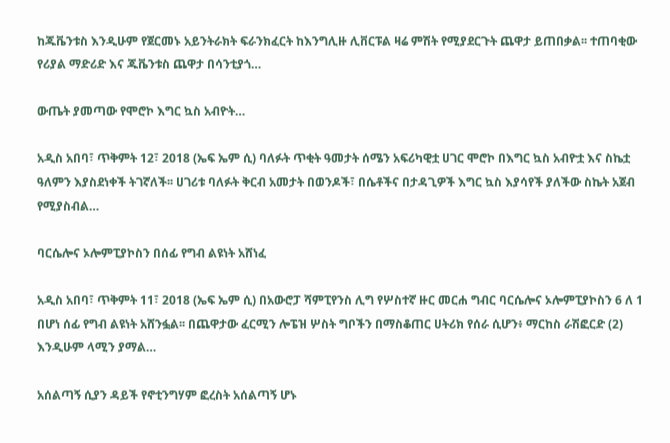ከጁቬንቱስ እንዲሁም የጀርመኑ አይንትራክት ፍራንክፈርት ከእንግሊዙ ሊቨርፑል ዛሬ ምሽት የሚያደርጉት ጨዋታ ይጠበቃል፡፡ ተጠባቂው የሪያል ማድሪድ እና ጁቬንቱስ ጨዋታ በሳንቲያጎ…

ውጤት ያመጣው የሞሮኮ እግር ኳስ አብዮት…

አዲስ አበባ፣ ጥቅምት 12፣ 2018 (ኤፍ ኤም ሲ) ባለፉት ጥቂት ዓመታት ሰሜን አፍሪካዊቷ ሀገር ሞሮኮ በእግር ኳስ አብዮቷ እና ስኬቷ ዓለምን እያስደነቀች ትገኛለች፡፡ ሀገሪቱ ባለፉት ቅርብ አመታት በወንዶች፣ በሴቶችና በታዳጊዎች እግር ኳስ እያሳየች ያለችው ስኬት አጀብ የሚያስብል…

ባርሴሎና ኦሎምፒያኮስን በሰፊ የግብ ልዩነት አሸነፈ

አዲስ አበባ፣ ጥቅምት 11፣ 2018 (ኤፍ ኤም ሲ) በአውሮፓ ሻምፒየንስ ሊግ የሦስተኛ ዙር መርሐ ግብር ባርሴሎና ኦሎምፒያኮስን 6 ለ 1 በሆነ ሰፊ የግብ ልዩነት አሸንፏል፡፡ በጨዋታው ፈርሚን ሎፔዝ ሦስት ግቦችን በማስቆጠር ሀትሪክ የሰራ ሲሆን፥ ማርከስ ራሽፎርድ (2) እንዲሁም ላሚን ያማል…

አሰልጣኝ ሲያን ዳይች የኖቲንግሃም ፎረስት አሰልጣኝ ሆኑ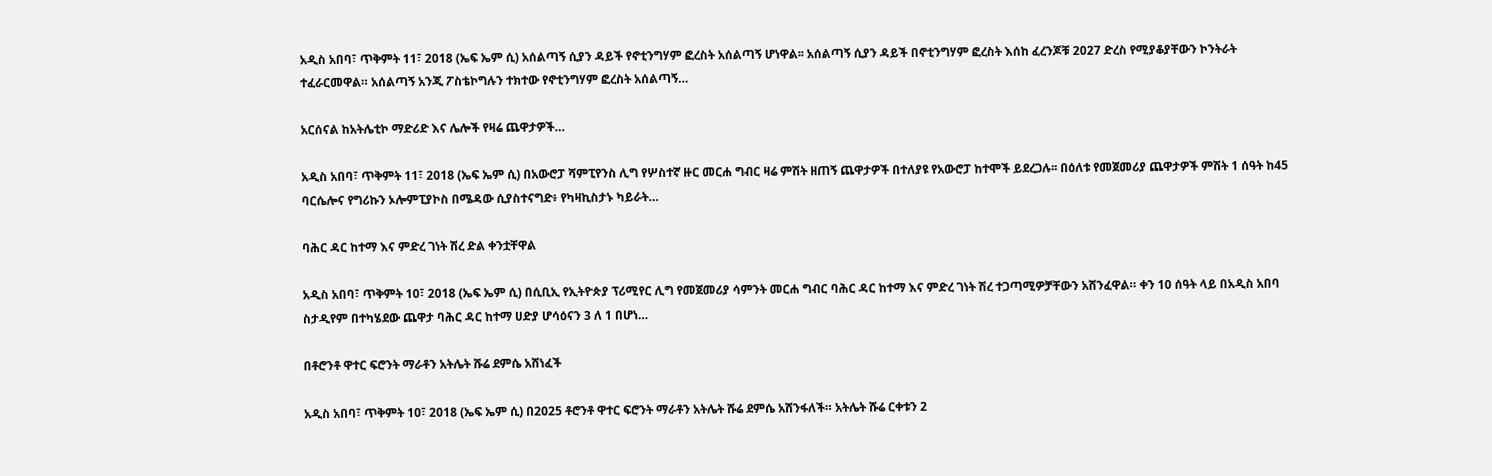አዲስ አበባ፣ ጥቅምት 11፣ 2018 (ኤፍ ኤም ሲ) አሰልጣኝ ሲያን ዳይች የኖቲንግሃም ፎረስት አሰልጣኝ ሆነዋል፡፡ አሰልጣኝ ሲያን ዳይች በኖቲንግሃም ፎረስት እሰከ ፈረንጆቹ 2027 ድረስ የሚያቆያቸውን ኮንትራት ተፈራርመዋል። አሰልጣኝ አንጂ ፖስቴኮግሉን ተክተው የኖቲንግሃም ፎረስት አሰልጣኝ…

አርሰናል ከአትሌቲኮ ማድሪድ እና ሌሎች የዛሬ ጨዋታዎች…

አዲስ አበባ፣ ጥቅምት 11፣ 2018 (ኤፍ ኤም ሲ) በአውሮፓ ሻምፒየንስ ሊግ የሦስተኛ ዙር መርሐ ግብር ዛሬ ምሽት ዘጠኝ ጨዋታዎች በተለያዩ የአውሮፓ ከተሞች ይደረጋሉ፡፡ በዕለቱ የመጀመሪያ ጨዋታዎች ምሽት 1 ሰዓት ከ45 ባርሴሎና የግሪኩን ኦሎምፒያኮስ በሜዳው ሲያስተናግድ፥ የካዛኪስታኑ ካይራት…

ባሕር ዳር ከተማ እና ምድረ ገነት ሽረ ድል ቀንቷቸዋል

አዲስ አበባ፣ ጥቅምት 10፣ 2018 (ኤፍ ኤም ሲ) በሲቢኢ የኢትዮጵያ ፕሪሚየር ሊግ የመጀመሪያ ሳምንት መርሐ ግብር ባሕር ዳር ከተማ እና ምድረ ገነት ሽረ ተጋጣሚዎቻቸውን አሸንፈዋል። ቀን 10 ሰዓት ላይ በአዲስ አበባ ስታዲየም በተካሄደው ጨዋታ ባሕር ዳር ከተማ ሀድያ ሆሳዕናን 3 ለ 1 በሆነ…

በቶሮንቶ ዋተር ፍሮንት ማራቶን አትሌት ሹሬ ደምሴ አሸነፈች

አዲስ አበባ፣ ጥቅምት 10፣ 2018 (ኤፍ ኤም ሲ) በ2025 ቶሮንቶ ዋተር ፍሮንት ማራቶን አትሌት ሹሬ ደምሴ አሸንፋለች። አትሌት ሹሬ ርቀቱን 2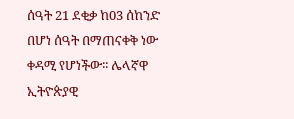ሰዓት 21 ደቂቃ ከ03 ሰከንድ በሆነ ሰዓት በማጠናቀቅ ነው ቀዳሚ የሆነችው፡፡ ሌላኛዋ ኢትዮጵያዊ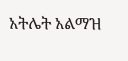አትሌት አልማዝ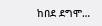ከበደ ደግሞ…